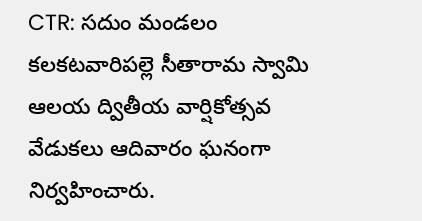CTR: సదుం మండలం కలకటవారిపల్లె సీతారామ స్వామి ఆలయ ద్వితీయ వార్షికోత్సవ వేడుకలు ఆదివారం ఘనంగా నిర్వహించారు.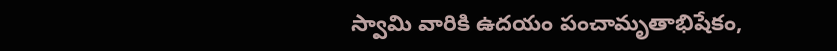స్వామి వారికి ఉదయం పంచామృతాభిషేకం,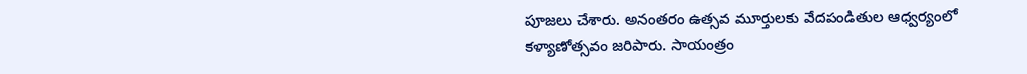పూజలు చేశారు. అనంతరం ఉత్సవ మూర్తులకు వేదపండితుల ఆధ్వర్యంలో కళ్యాణోత్సవం జరిపారు. సాయంత్రం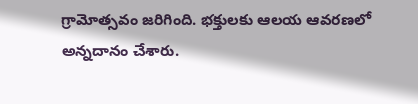గ్రామోత్సవం జరిగింది. భక్తులకు ఆలయ ఆవరణలో అన్నదానం చేశారు.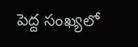పెద్ద సంఖ్యలో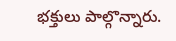భక్తులు పాల్గొన్నారు.